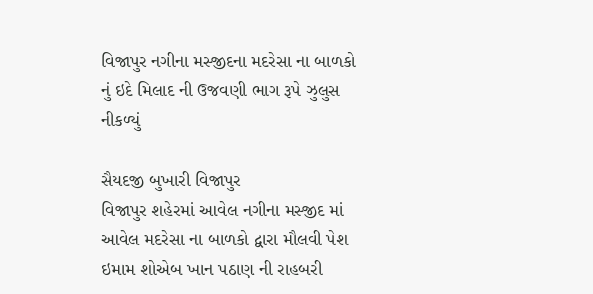વિજાપુર નગીના મસ્જીદના મદરેસા ના બાળકો નું ઇદે મિલાદ ની ઉજવણી ભાગ રૂપે ઝુલુસ નીકળ્યું

સૈયદજી બુખારી વિજાપુર
વિજાપુર શહેરમાં આવેલ નગીના મસ્જીદ માં આવેલ મદરેસા ના બાળકો દ્વારા મૌલવી પેશ ઇમામ શોએબ ખાન પઠાણ ની રાહબરી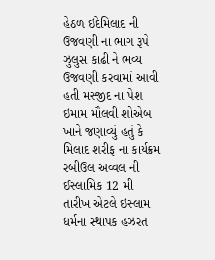હેઠળ ઇદેમિલાદ ની ઉજવણી ના ભાગ રૂપે ઝુલુસ કાઢી ને ભવ્ય ઉજવણી કરવામાં આવી હતી મસ્જીદ ના પેશ ઇમામ મૌલવી શોએબ ખાને જણાવ્યું હતું કે મિલાદ શરીફ ના કાર્યક્રમ રબીઉલ અવ્વલ ની ઈસ્લામિક 12 મી તારીખ એટલે ઇસ્લામ ધર્મના સ્થાપક હઝરત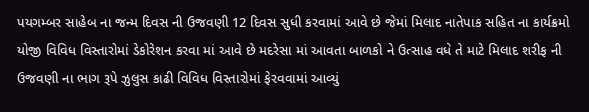પયગમ્બર સાહેબ ના જન્મ દિવસ ની ઉજવણી 12 દિવસ સુધી કરવામાં આવે છે જેમાં મિલાદ નાતેપાક સહિત ના કાર્યક્રમો યોજી વિવિધ વિસ્તારોમાં ડેકોરેશન કરવા માં આવે છે મદરેસા માં આવતા બાળકો ને ઉત્સાહ વધે તે માટે મિલાદ શરીફ ની ઉજવણી ના ભાગ રૂપે ઝુલુસ કાઢી વિવિધ વિસ્તારોમાં ફેરવવામાં આવ્યું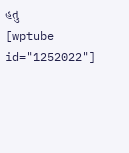હતુ
[wptube id="1252022"]